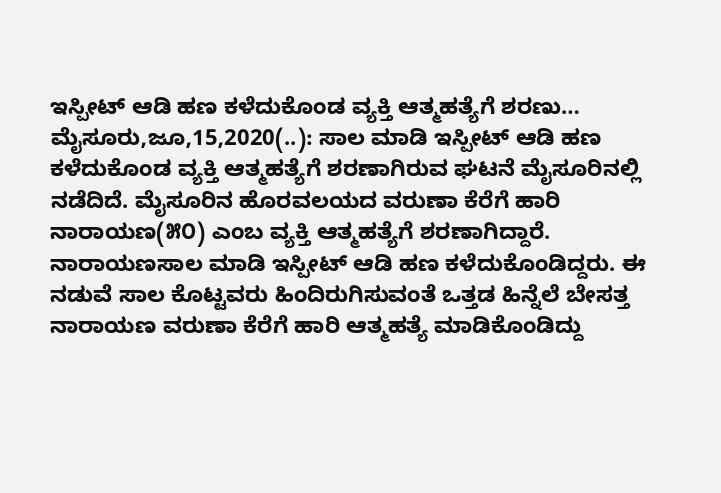ಇಸ್ಪೀಟ್ ಆಡಿ ಹಣ ಕಳೆದುಕೊಂಡ ವ್ಯಕ್ತಿ ಆತ್ಮಹತ್ಯೆಗೆ ಶರಣು… ಮೈಸೂರು,ಜೂ,15,2020(..): ಸಾಲ ಮಾಡಿ ಇಸ್ಪೀಟ್ ಆಡಿ ಹಣ ಕಳೆದುಕೊಂಡ ವ್ಯಕ್ತಿ ಆತ್ಮಹತ್ಯೆಗೆ ಶರಣಾಗಿರುವ ಘಟನೆ ಮೈಸೂರಿನಲ್ಲಿ ನಡೆದಿದೆ. ಮೈಸೂರಿನ ಹೊರವಲಯದ ವರುಣಾ ಕೆರೆಗೆ ಹಾರಿ ನಾರಾಯಣ(೫೦) ಎಂಬ ವ್ಯಕ್ತಿ ಆತ್ಮಹತ್ಯೆಗೆ ಶರಣಾಗಿದ್ದಾರೆ. ನಾರಾಯಣಸಾಲ ಮಾಡಿ ಇಸ್ಪೀಟ್ ಆಡಿ ಹಣ ಕಳೆದುಕೊಂಡಿದ್ದರು. ಈ ನಡುವೆ ಸಾಲ ಕೊಟ್ಟವರು ಹಿಂದಿರುಗಿಸುವಂತೆ ಒತ್ತಡ ಹಿನ್ನೆಲೆ ಬೇಸತ್ತ ನಾರಾಯಣ ವರುಣಾ ಕೆರೆಗೆ ಹಾರಿ ಆತ್ಮಹತ್ಯೆ ಮಾಡಿಕೊಂಡಿದ್ದು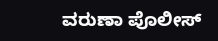ವರುಣಾ ಪೊಲೀಸ್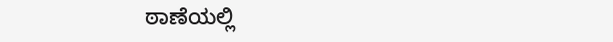ಠಾಣೆಯಲ್ಲಿ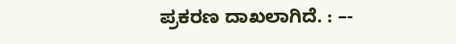ಪ್ರಕರಣ ದಾಖಲಾಗಿದೆ. : –-